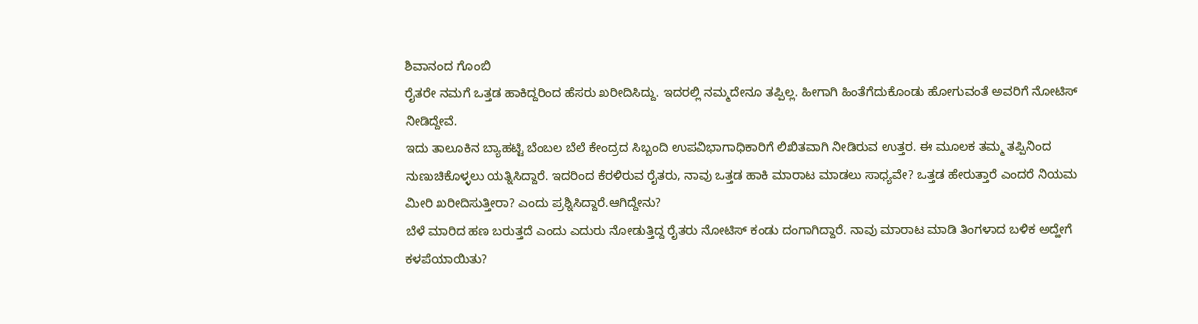ಶಿವಾನಂದ ಗೊಂಬಿ
ರೈತರೇ ನಮಗೆ ಒತ್ತಡ ಹಾಕಿದ್ದರಿಂದ ಹೆಸರು ಖರೀದಿಸಿದ್ದು. ಇದರಲ್ಲಿ ನಮ್ಮದೇನೂ ತಪ್ಪಿಲ್ಲ. ಹೀಗಾಗಿ ಹಿಂತೆಗೆದುಕೊಂಡು ಹೋಗುವಂತೆ ಅವರಿಗೆ ನೋಟಿಸ್ ನೀಡಿದ್ದೇವೆ.
ಇದು ತಾಲೂಕಿನ ಬ್ಯಾಹಟ್ಟಿ ಬೆಂಬಲ ಬೆಲೆ ಕೇಂದ್ರದ ಸಿಬ್ಬಂದಿ ಉಪವಿಭಾಗಾಧಿಕಾರಿಗೆ ಲಿಖಿತವಾಗಿ ನೀಡಿರುವ ಉತ್ತರ. ಈ ಮೂಲಕ ತಮ್ಮ ತಪ್ಪಿನಿಂದ ನುಣುಚಿಕೊಳ್ಳಲು ಯತ್ನಿಸಿದ್ದಾರೆ. ಇದರಿಂದ ಕೆರಳಿರುವ ರೈತರು, ನಾವು ಒತ್ತಡ ಹಾಕಿ ಮಾರಾಟ ಮಾಡಲು ಸಾಧ್ಯವೇ? ಒತ್ತಡ ಹೇರುತ್ತಾರೆ ಎಂದರೆ ನಿಯಮ ಮೀರಿ ಖರೀದಿಸುತ್ತೀರಾ? ಎಂದು ಪ್ರಶ್ನಿಸಿದ್ದಾರೆ.ಆಗಿದ್ದೇನು?
ಬೆಳೆ ಮಾರಿದ ಹಣ ಬರುತ್ತದೆ ಎಂದು ಎದುರು ನೋಡುತ್ತಿದ್ದ ರೈತರು ನೋಟಿಸ್ ಕಂಡು ದಂಗಾಗಿದ್ದಾರೆ. ನಾವು ಮಾರಾಟ ಮಾಡಿ ತಿಂಗಳಾದ ಬಳಿಕ ಅದ್ಹೇಗೆ ಕಳಪೆಯಾಯಿತು?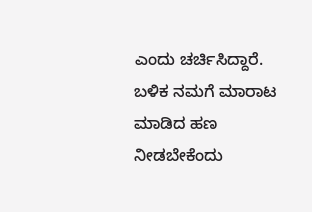ಎಂದು ಚರ್ಚಿಸಿದ್ದಾರೆ. ಬಳಿಕ ನಮಗೆ ಮಾರಾಟ ಮಾಡಿದ ಹಣ ನೀಡಬೇಕೆಂದು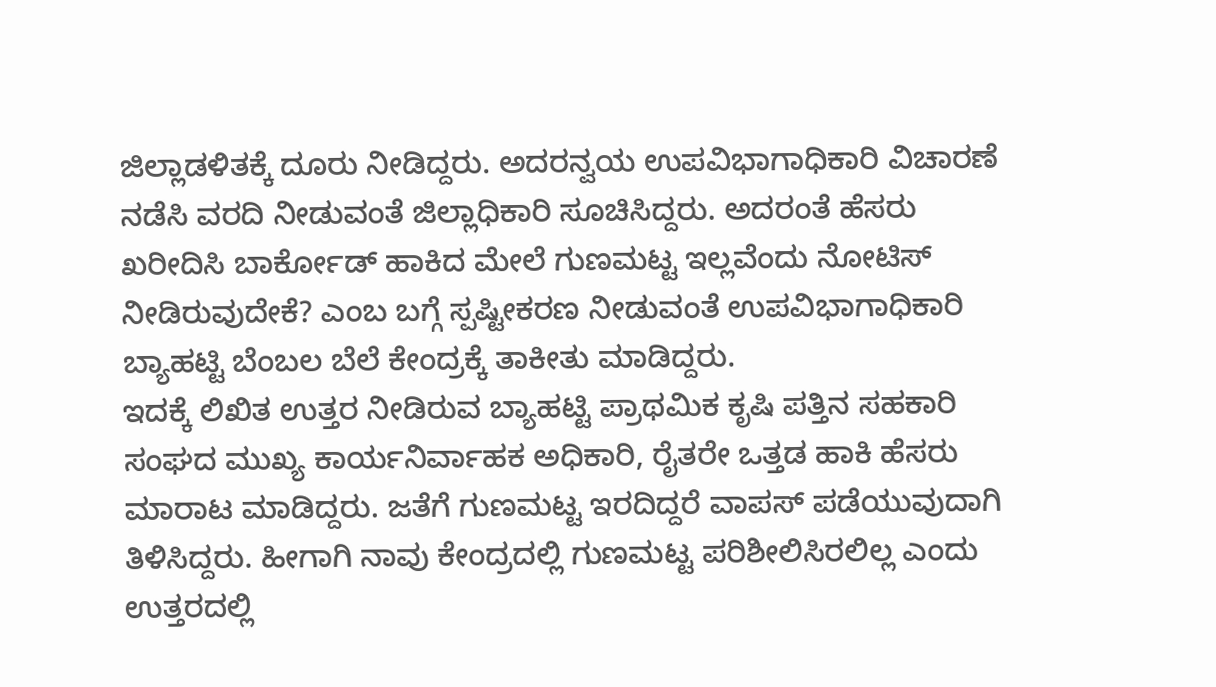ಜಿಲ್ಲಾಡಳಿತಕ್ಕೆ ದೂರು ನೀಡಿದ್ದರು. ಅದರನ್ವಯ ಉಪವಿಭಾಗಾಧಿಕಾರಿ ವಿಚಾರಣೆ ನಡೆಸಿ ವರದಿ ನೀಡುವಂತೆ ಜಿಲ್ಲಾಧಿಕಾರಿ ಸೂಚಿಸಿದ್ದರು. ಅದರಂತೆ ಹೆಸರು ಖರೀದಿಸಿ ಬಾರ್ಕೋಡ್ ಹಾಕಿದ ಮೇಲೆ ಗುಣಮಟ್ಟ ಇಲ್ಲವೆಂದು ನೋಟಿಸ್ ನೀಡಿರುವುದೇಕೆ? ಎಂಬ ಬಗ್ಗೆ ಸ್ಪಷ್ಟೀಕರಣ ನೀಡುವಂತೆ ಉಪವಿಭಾಗಾಧಿಕಾರಿ ಬ್ಯಾಹಟ್ಟಿ ಬೆಂಬಲ ಬೆಲೆ ಕೇಂದ್ರಕ್ಕೆ ತಾಕೀತು ಮಾಡಿದ್ದರು.
ಇದಕ್ಕೆ ಲಿಖಿತ ಉತ್ತರ ನೀಡಿರುವ ಬ್ಯಾಹಟ್ಟಿ ಪ್ರಾಥಮಿಕ ಕೃಷಿ ಪತ್ತಿನ ಸಹಕಾರಿ ಸಂಘದ ಮುಖ್ಯ ಕಾರ್ಯನಿರ್ವಾಹಕ ಅಧಿಕಾರಿ, ರೈತರೇ ಒತ್ತಡ ಹಾಕಿ ಹೆಸರು ಮಾರಾಟ ಮಾಡಿದ್ದರು. ಜತೆಗೆ ಗುಣಮಟ್ಟ ಇರದಿದ್ದರೆ ವಾಪಸ್ ಪಡೆಯುವುದಾಗಿ ತಿಳಿಸಿದ್ದರು. ಹೀಗಾಗಿ ನಾವು ಕೇಂದ್ರದಲ್ಲಿ ಗುಣಮಟ್ಟ ಪರಿಶೀಲಿಸಿರಲಿಲ್ಲ ಎಂದು ಉತ್ತರದಲ್ಲಿ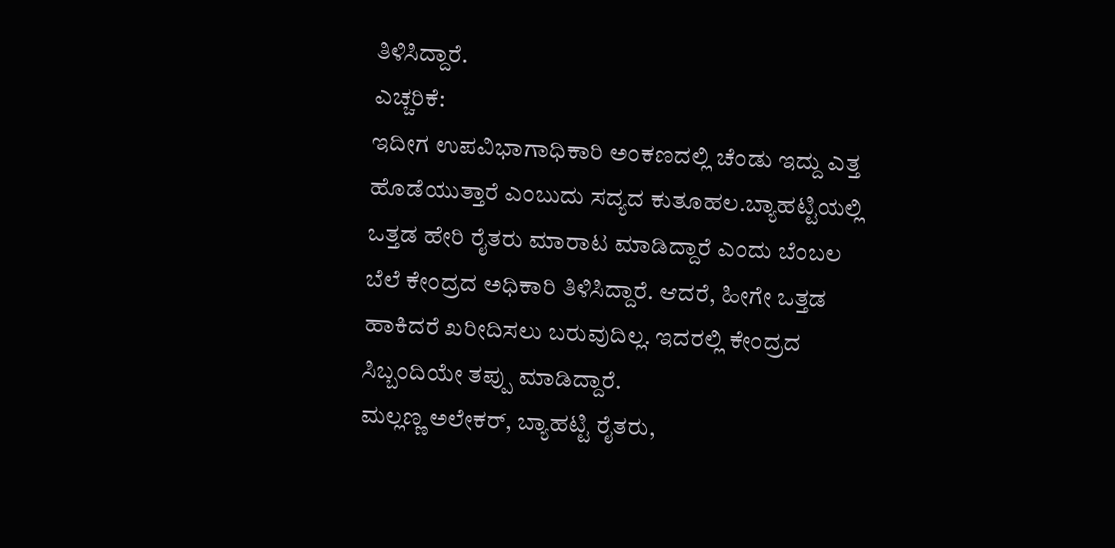ತಿಳಿಸಿದ್ದಾರೆ.
ಎಚ್ಚರಿಕೆ:
ಇದೀಗ ಉಪವಿಭಾಗಾಧಿಕಾರಿ ಅಂಕಣದಲ್ಲಿ ಚೆಂಡು ಇದ್ದು ಎತ್ತ ಹೊಡೆಯುತ್ತಾರೆ ಎಂಬುದು ಸದ್ಯದ ಕುತೂಹಲ.ಬ್ಯಾಹಟ್ಟಿಯಲ್ಲಿ ಒತ್ತಡ ಹೇರಿ ರೈತರು ಮಾರಾಟ ಮಾಡಿದ್ದಾರೆ ಎಂದು ಬೆಂಬಲ ಬೆಲೆ ಕೇಂದ್ರದ ಅಧಿಕಾರಿ ತಿಳಿಸಿದ್ದಾರೆ. ಆದರೆ, ಹೀಗೇ ಒತ್ತಡ ಹಾಕಿದರೆ ಖರೀದಿಸಲು ಬರುವುದಿಲ್ಲ. ಇದರಲ್ಲಿ ಕೇಂದ್ರದ ಸಿಬ್ಬಂದಿಯೇ ತಪ್ಪು ಮಾಡಿದ್ದಾರೆ.
ಮಲ್ಲಣ್ಣ ಅಲೇಕರ್, ಬ್ಯಾಹಟ್ಟಿ ರೈತರು,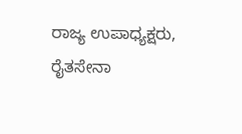ರಾಜ್ಯ ಉಪಾಧ್ಯಕ್ಷರು, ರೈತಸೇನಾ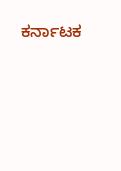ಕರ್ನಾಟಕ